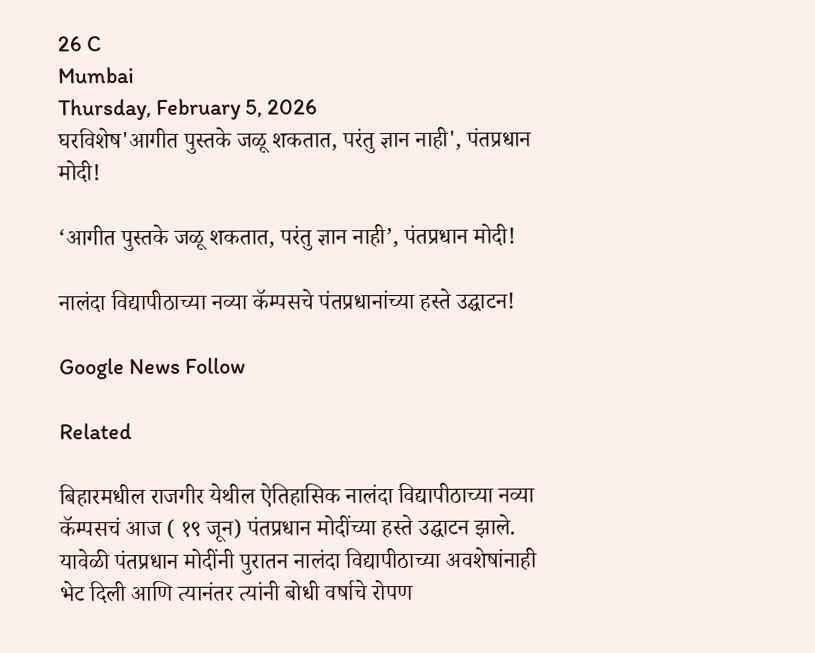26 C
Mumbai
Thursday, February 5, 2026
घरविशेष'आगीत पुस्तके जळू शकतात, परंतु ज्ञान नाही', पंतप्रधान मोदी!

‘आगीत पुस्तके जळू शकतात, परंतु ज्ञान नाही’, पंतप्रधान मोदी!

नालंदा विद्यापीठाच्या नव्या कॅम्पसचे पंतप्रधानांच्या हस्ते उद्घाटन!

Google News Follow

Related

बिहारमधील राजगीर येथील ऐतिहासिक नालंदा विद्यापीठाच्या नव्या कॅम्पसचं आज ( १९ जून) पंतप्रधान मोदींच्या हस्ते उद्घाटन झाले. यावेळी पंतप्रधान मोदींनी पुरातन नालंदा विद्यापीठाच्या अवशेषांनाही भेट दिली आणि त्यानंतर त्यांनी बोधी वर्षाचे रोपण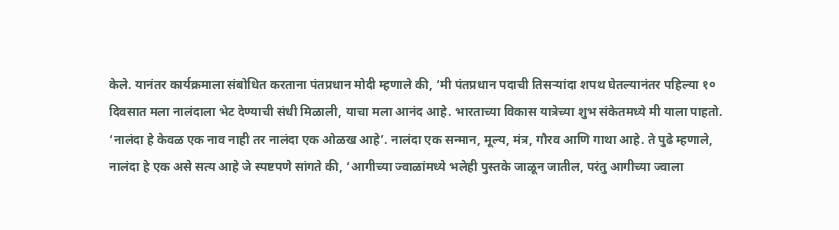केले. यानंतर कार्यक्रमाला संबोधित करताना पंतप्रधान मोदी म्हणाले की, ‘मी पंतप्रधान पदाची तिसऱ्यांदा शपथ घेतल्यानंतर पहिल्या १० दिवसात मला नालंदाला भेट देण्याची संधी मिळाली, याचा मला आनंद आहे. भारताच्या विकास यात्रेच्या शुभ संकेतमध्ये मी याला पाहतो. ‘नालंदा हे केवळ एक नाव नाही तर नालंदा एक ओळख आहे’. नालंदा एक सन्मान, मूल्य, मंत्र, गौरव आणि गाथा आहे. ते पुढे म्हणाले, नालंदा हे एक असे सत्य आहे जे स्पष्टपणे सांगते की, ‘आगीच्या ज्वाळांमध्ये भलेही पुस्तके जाळून जातील, परंतु आगीच्या ज्वाला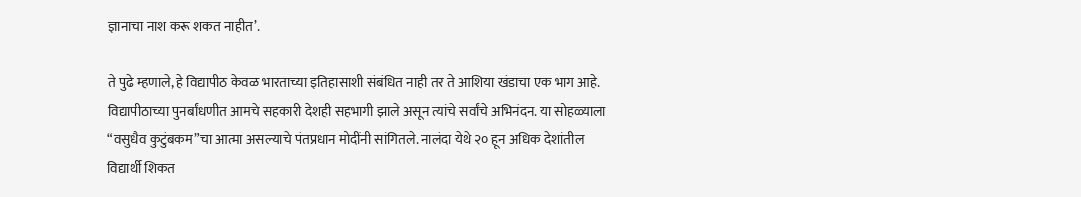ज्ञानाचा नाश करू शकत नाहीत’.

ते पुढे म्हणाले, हे विद्यापीठ केवळ भारताच्या इतिहासाशी संबंधित नाही तर ते आशिया खंडाचा एक भाग आहे. विद्यापीठाच्या पुनर्बांधणीत आमचे सहकारी देशही सहभागी झाले असून त्यांचे सर्वांचे अभिनंदन. या सोहळ्याला “वसुधैव कुटुंबकम”चा आत्मा असल्याचे पंतप्रधान मोदींनी सांगितले. नालंदा येथे २० हून अधिक देशांतील विद्यार्थी शिकत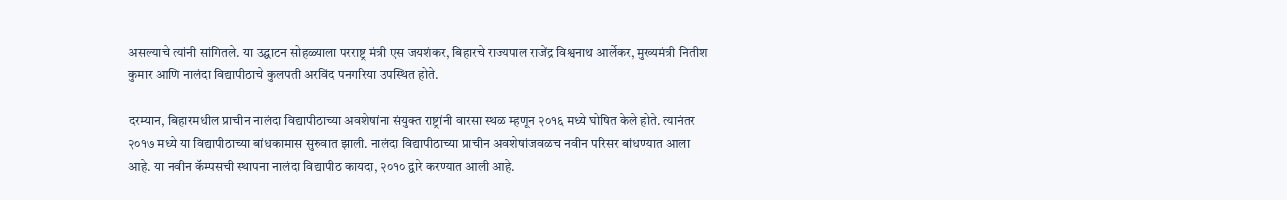असल्याचे त्यांनी सांगितले. या उद्घाटन सोहळ्याला परराष्ट्र मंत्री एस जयशंकर, बिहारचे राज्यपाल राजेंद्र विश्वनाथ आर्लेकर, मुख्यमंत्री नितीश कुमार आणि नालंदा विद्यापीठाचे कुलपती अरविंद पनगरिया उपस्थित होते.

दरम्यान, बिहारमधील प्राचीन नालंदा विद्यापीठाच्या अवशेषांना संयुक्त राष्ट्रांनी वारसा स्थळ म्हणून २०१६ मध्ये घोषित केले होते. त्यानंतर २०१७ मध्ये या विद्यापीठाच्या बांधकामास सुरुवात झाली. नालंदा विद्यापीठाच्या प्राचीन अवशेषांजवळच नवीन परिसर बांधण्यात आला आहे. या नवीन कॅम्पसची स्थापना नालंदा विद्यापीठ कायदा, २०१० द्वारे करण्यात आली आहे.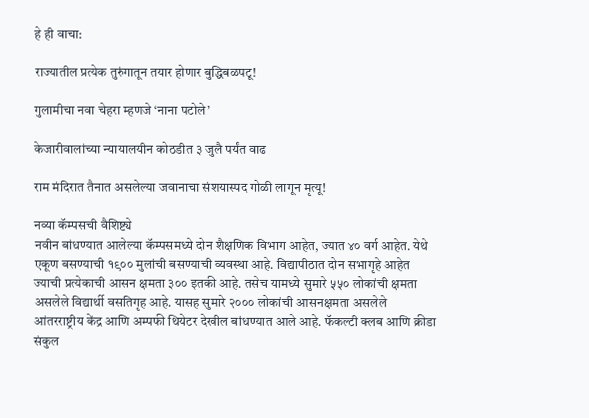हे ही वाचा:

राज्यातील प्रत्येक तुरुंगातून तयार होणार बुद्धिबळपटू!

गुलामीचा नवा चेहरा म्हणजे ‘नाना पटोले’

केजारीवालांच्या न्यायालयीन कोठडीत ३ जुलै पर्यंत वाढ

राम मंदिरात तैनात असलेल्या जवानाचा संशयास्पद गोळी लागून मृत्यू!

नव्या कॅम्पसची वैशिष्ट्ये
नवीन बांधण्यात आलेल्या कॅम्पसमध्ये दोन शैक्षणिक विभाग आहेत, ज्यात ४० वर्ग आहेत. येथे एकूण बसण्याची १९०० मुलांची बसण्याची व्यवस्था आहे. विद्यापीठात दोन सभागृहे आहेत ज्याची प्रत्येकाची आसन क्षमता ३०० इतकी आहे. तसेच यामध्ये सुमारे ५५० लोकांची क्षमता असलेले विद्यार्थी वसतिगृह आहे. यासह सुमारे २००० लोकांची आसनक्षमता असलेले आंतरराष्ट्रीय केंद्र आणि अम्पफी थियेटर देखील बांधण्यात आले आहे. फॅकल्टी क्लब आणि क्रीडा संकुल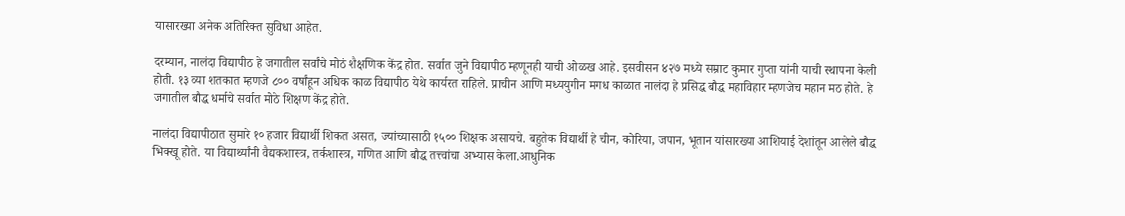यासारख्या अनेक अतिरिक्त सुविधा आहेत.

दरम्यान, नालंदा विद्यापीठ हे जगातील सर्वांचे मोठं शैक्षणिक केंद्र होत. सर्वात जुने विद्यापीठ म्हणूनही याची ओळख आहे. इसवीसन ४२७ मध्ये सम्राट कुमार गुप्ता यांनी याची स्थापना केली होती. १३ व्या शतकात म्हणजे ८०० वर्षांहून अधिक काळ विद्यापीठ येथे कार्यरत राहिले. प्राचीन आणि मध्ययुगीन मगध काळात नालंदा हे प्रसिद्ध बौद्ध महाविहार म्हणजेच महान मठ होते. हे जगातील बौद्ध धर्माचे सर्वात मोठे शिक्षण केंद्र होते.

नालंदा विद्यापीठात सुमारे १० हजार विद्यार्थी शिकत असत, ज्यांच्यासाठी १५०० शिक्षक असायचे. बहुतेक विद्यार्थी हे चीन, कोरिया, जपान, भूतान यांसारख्या आशियाई देशांतून आलेले बौद्ध भिक्खू होते. या विद्यार्थ्यांनी वैद्यकशास्त्र, तर्कशास्त्र, गणित आणि बौद्ध तत्त्वांचा अभ्यास केला.आधुनिक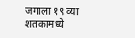जगाला १९ व्या शतकामध्ये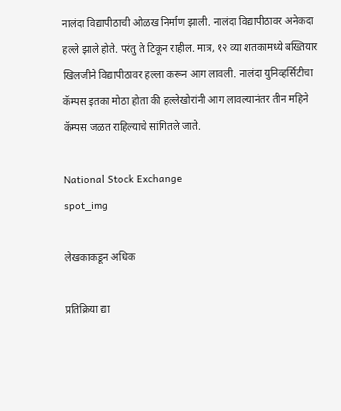नालंदा विद्यापीठाची ओळख निर्माण झाली. नालंदा विद्यापीठावर अनेकदा हल्ले झाले होते. परंतु ते टिकून राहील. मात्र, १२ व्या शतकामध्ये बख्तियार खिलजीने विद्यापीठावर हल्ला करून आग लावली. नालंदा युनिव्हर्सिटीचा कॅम्पस इतका मोठा होता की हल्लेखोरांनी आग लावल्यानंतर तीन महिने कॅम्पस जळत राहिल्याचे सांगितले जाते.

National Stock Exchange
spot_img

लेखकाकडून अधिक

प्रतिक्रिया द्या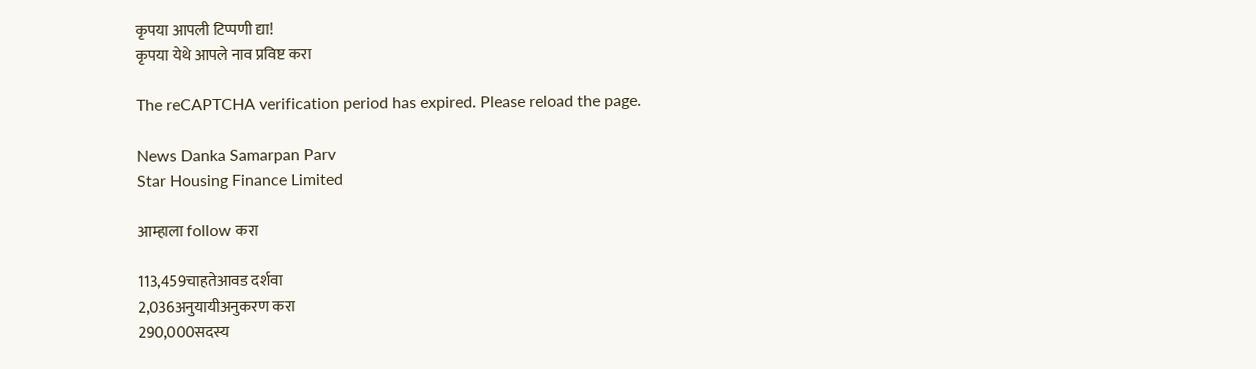कृपया आपली टिप्पणी द्या!
कृपया येथे आपले नाव प्रविष्ट करा

The reCAPTCHA verification period has expired. Please reload the page.

News Danka Samarpan Parv
Star Housing Finance Limited

आम्हाला follow करा

113,459चाहतेआवड दर्शवा
2,036अनुयायीअनुकरण करा
290,000सदस्य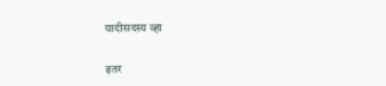यादीसदस्य व्हा

इतर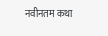नवीनतम कथा